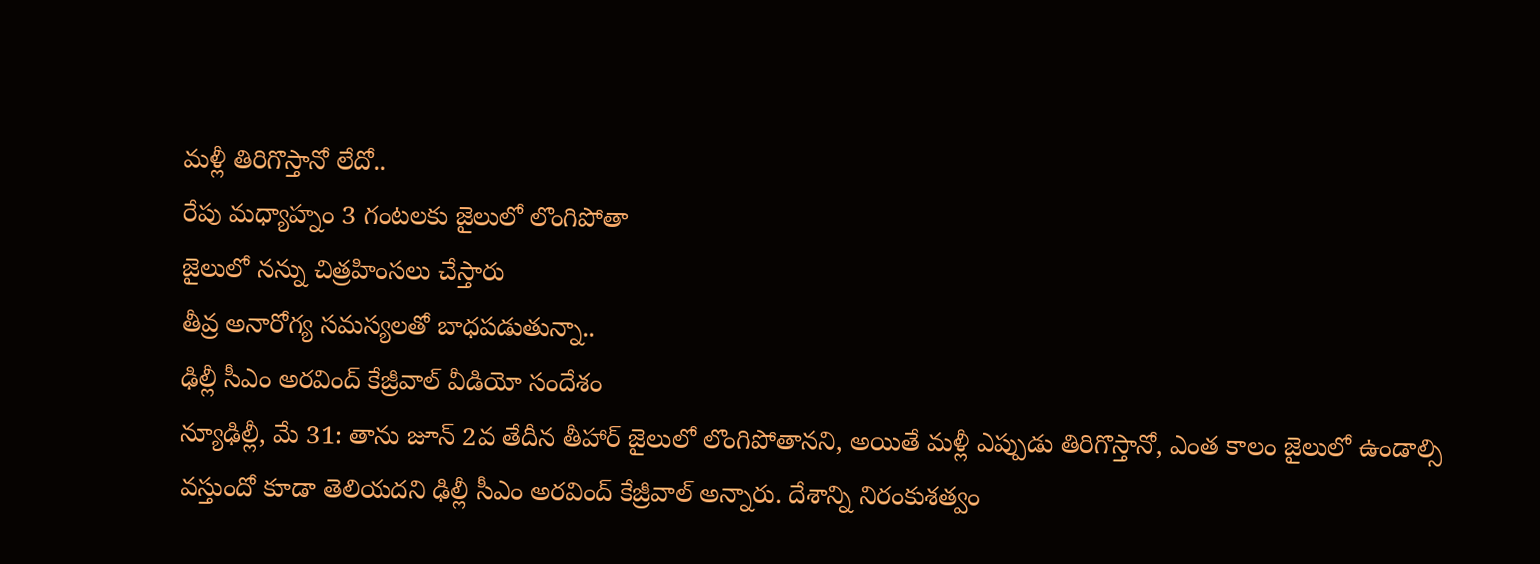మళ్లీ తిరిగొస్తానో లేదో..
రేపు మధ్యాహ్నం 3 గంటలకు జైలులో లొంగిపోతా
జైలులో నన్ను చిత్రహింసలు చేస్తారు
తీవ్ర అనారోగ్య సమస్యలతో బాధపడుతున్నా..
ఢిల్లీ సీఎం అరవింద్ కేజ్రీవాల్ వీడియో సందేశం
న్యూఢిల్లీ, మే 31: తాను జూన్ 2వ తేదీన తీహార్ జైలులో లొంగిపోతానని, అయితే మళ్లీ ఎప్పుడు తిరిగొస్తానో, ఎంత కాలం జైలులో ఉండాల్సి వస్తుందో కూడా తెలియదని ఢిల్లీ సీఎం అరవింద్ కేజ్రీవాల్ అన్నారు. దేశాన్ని నిరంకుశత్వం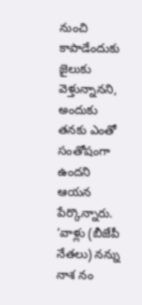నుంచి కాపాడేందుకు జైలుకు వెళ్తున్నానని, అందుకు తనకు ఎంతో సంతోషంగా ఉందని ఆయన పేర్కొన్నారు. ‘వాళ్లు (బీజేపీ నేతలు) నన్ను నాశ నం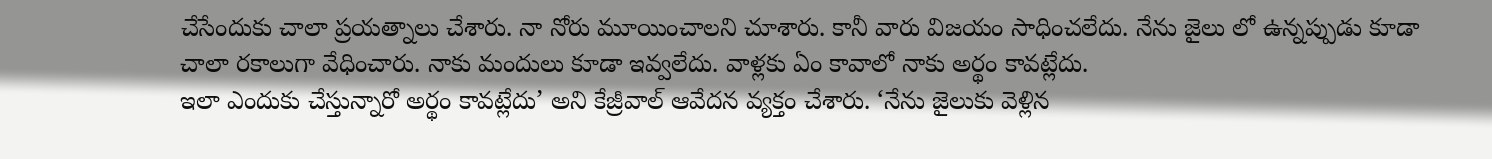చేసేందుకు చాలా ప్రయత్నాలు చేశారు. నా నోరు మూయించాలని చూశారు. కానీ వారు విజయం సాధించలేదు. నేను జైలు లో ఉన్నప్పుడు కూడా చాలా రకాలుగా వేధించారు. నాకు మందులు కూడా ఇవ్వలేదు. వాళ్లకు ఏం కావాలో నాకు అర్థం కావట్లేదు.
ఇలా ఎందుకు చేస్తున్నారో అర్థం కావట్లేదు’ అని కేజ్రీవాల్ ఆవేదన వ్యక్తం చేశారు. ‘నేను జైలుకు వెళ్లిన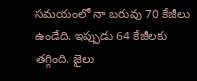సమయంలో నా బరువు 70 కేజీలు ఉండేది. ఇప్పుడు 64 కేజీలకు తగ్గింది. జైలు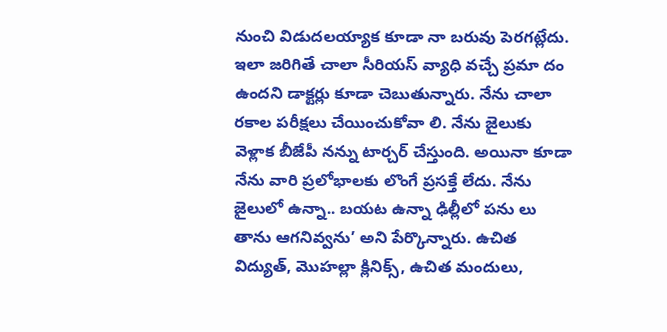నుంచి విడుదలయ్యాక కూడా నా బరువు పెరగట్లేదు. ఇలా జరిగితే చాలా సీరియస్ వ్యాధి వచ్చే ప్రమా దం ఉందని డాక్టర్లు కూడా చెబుతున్నారు. నేను చాలా రకాల పరీక్షలు చేయించుకోవా లి. నేను జైలుకు వెళ్లాక బీజేపీ నన్ను టార్చర్ చేస్తుంది. అయినా కూడా నేను వారి ప్రలోభాలకు లొంగే ప్రసక్తే లేదు. నేను జైలులో ఉన్నా.. బయట ఉన్నా ఢిల్లీలో పను లు తాను ఆగనివ్వను’ అని పేర్కొన్నారు. ఉచిత విద్యుత్, మొహల్లా క్లినిక్స్, ఉచిత మందులు,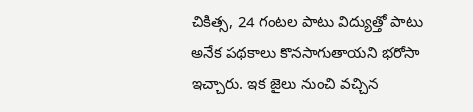చికిత్స, 24 గంటల పాటు విద్యుత్తో పాటు అనేక పథకాలు కొనసాగుతాయని భరోసా ఇచ్చారు. ఇక జైలు నుంచి వచ్చిన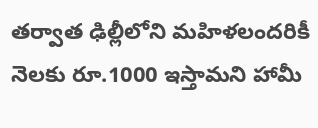తర్వాత ఢిల్లీలోని మహిళలందరికీ నెలకు రూ.1000 ఇస్తామని హామీ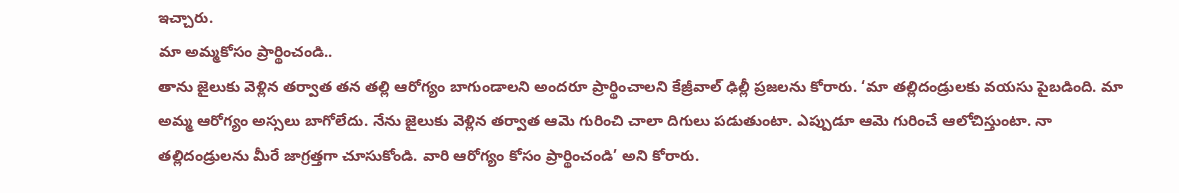ఇచ్చారు.
మా అమ్మకోసం ప్రార్థించండి..
తాను జైలుకు వెళ్లిన తర్వాత తన తల్లి ఆరోగ్యం బాగుండాలని అందరూ ప్రార్థించాలని కేజ్రీవాల్ ఢిల్లీ ప్రజలను కోరారు. ‘మా తల్లిదండ్రులకు వయసు పైబడింది. మా అమ్మ ఆరోగ్యం అస్సలు బాగోలేదు. నేను జైలుకు వెళ్లిన తర్వాత ఆమె గురించి చాలా దిగులు పడుతుంటా. ఎప్పుడూ ఆమె గురించే ఆలోచిస్తుంటా. నా తల్లిదండ్రులను మీరే జాగ్రత్తగా చూసుకోండి. వారి ఆరోగ్యం కోసం ప్రార్థించండి’ అని కోరారు.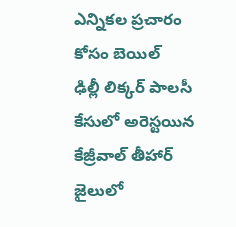ఎన్నికల ప్రచారం కోసం బెయిల్
ఢిల్లీ లిక్కర్ పాలసీ కేసులో అరెస్టయిన కేజ్రీవాల్ తీహార్ జైలులో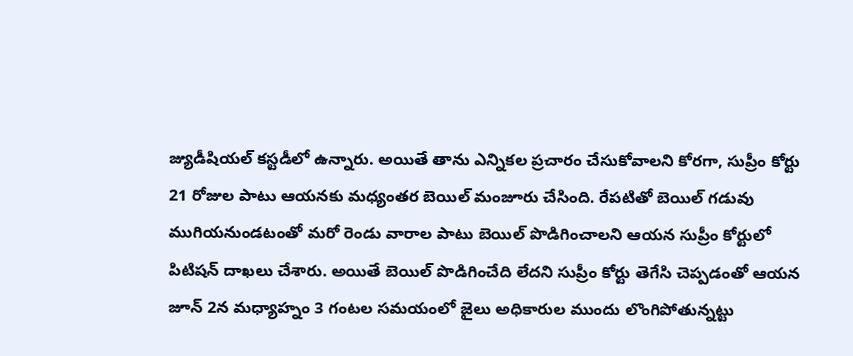జ్యుడీషియల్ కస్టడీలో ఉన్నారు. అయితే తాను ఎన్నికల ప్రచారం చేసుకోవాలని కోరగా, సుప్రీం కోర్టు 21 రోజుల పాటు ఆయనకు మధ్యంతర బెయిల్ మంజూరు చేసింది. రేపటితో బెయిల్ గడువు ముగియనుండటంతో మరో రెండు వారాల పాటు బెయిల్ పొడిగించాలని ఆయన సుప్రీం కోర్టులో పిటిషన్ దాఖలు చేశారు. అయితే బెయిల్ పొడిగించేది లేదని సుప్రీం కోర్టు తెగేసి చెప్పడంతో ఆయన జూన్ 2న మధ్యాహ్నం 3 గంటల సమయంలో జైలు అధికారుల ముందు లొంగిపోతున్నట్టు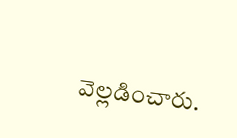వెల్లడించారు.